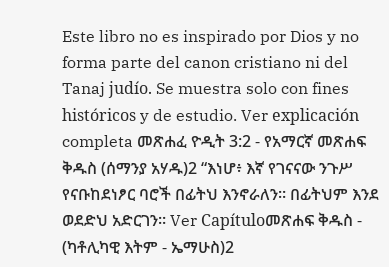Este libro no es inspirado por Dios y no forma parte del canon cristiano ni del Tanaj judío. Se muestra solo con fines históricos y de estudio. Ver explicación completa መጽሐፈ ዮዲት 3:2 - የአማርኛ መጽሐፍ ቅዱስ (ሰማንያ አሃዱ)2 “እነሆ፥ እኛ የገናናው ንጉሥ የናቡከደነፆር ባሮች በፊትህ እንኖራለን። በፊትህም እንደ ወደድህ አድርገን። Ver Capítuloመጽሐፍ ቅዱስ - (ካቶሊካዊ እትም - ኤማሁስ)2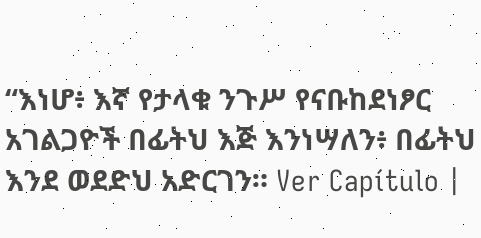“እነሆ፥ እኛ የታላቁ ንጉሥ የናቡከደነፆር አገልጋዮች በፊትህ እጅ እንነሣለን፥ በፊትህ እንደ ወደድህ አድርገን። Ver Capítulo |